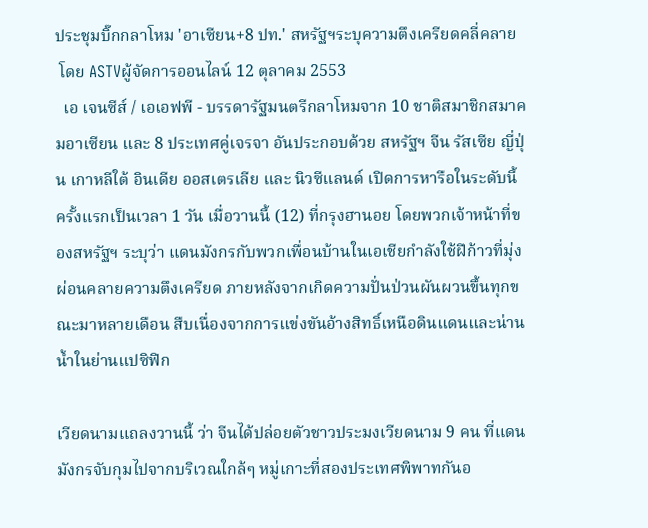ประชุมบิ๊กกลาโหม 'อาเซียน+8 ปท.' สหรัฐฯระบุความตึงเครียดคลี่คลาย
 โดย ASTVผู้จัดการออนไลน์ 12 ตุลาคม 2553
  เอ เจนซีส์ / เอเอฟพี - บรรดารัฐมนตรีกลาโหมจาก 10 ชาติสมาชิกสมาคมอาเซียน และ 8 ประเทศคู่เจรจา อันประกอบด้วย สหรัฐฯ จีน รัสเซีย ญี่ปุ่น เกาหลีใต้ อินเดีย ออสเตรเลีย และ นิวซีแลนด์ เปิดการหารือในระดับนี้ครั้งแรกเป็นเวลา 1 วัน เมื่อวานนี้ (12) ที่กรุงฮานอย โดยพวกเจ้าหน้าที่ของสหรัฐฯ ระบุว่า แดนมังกรกับพวกเพื่อนบ้านในเอเชียกำลังใช้ฝีก้าวที่มุ่งผ่อนคลายความตึงเครียด ภายหลังจากเกิดความปั่นป่วนผันผวนขึ้นทุกขณะมาหลายเดือน สืบเนื่องจากการแข่งขันอ้างสิทธิ์เหนือดินแดนและน่านน้ำในย่านแปซิฟิก

เวียดนามแถลงวานนี้ ว่า จีนได้ปล่อยตัวชาวประมงเวียดนาม 9 คน ที่แดนมังกรจับกุมไปจากบริเวณใกล้ๆ หมู่เกาะที่สองประเทศพิพาทกันอ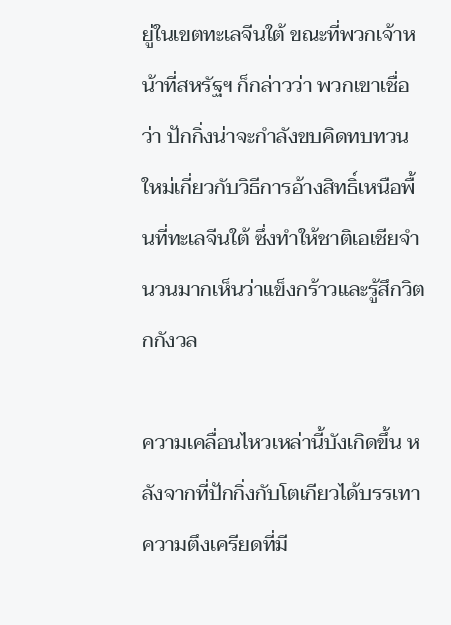ยู่ในเขตทะเลจีนใต้ ขณะที่พวกเจ้าหน้าที่สหรัฐฯ ก็กล่าวว่า พวกเขาเชื่อว่า ปักกิ่งน่าจะกำลังขบคิดทบทวนใหม่เกี่ยวกับวิธีการอ้างสิทธิ์เหนือพื้นที่ทะเลจีนใต้ ซึ่งทำให้ชาติเอเชียจำนวนมากเห็นว่าแข็งกร้าวและรู้สึกวิตกกังวล

ความเคลื่อนไหวเหล่านี้บังเกิดขึ้น หลังจากที่ปักกิ่งกับโตเกียวได้บรรเทาความตึงเครียดที่มี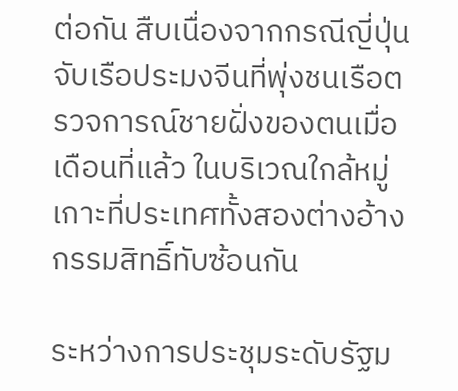ต่อกัน สืบเนื่องจากกรณีญี่ปุ่นจับเรือประมงจีนที่พุ่งชนเรือตรวจการณ์ชายฝั่งของตนเมื่อเดือนที่แล้ว ในบริเวณใกล้หมู่เกาะที่ประเทศทั้งสองต่างอ้างกรรมสิทธิ์ทับซ้อนกัน

ระหว่างการประชุมระดับรัฐม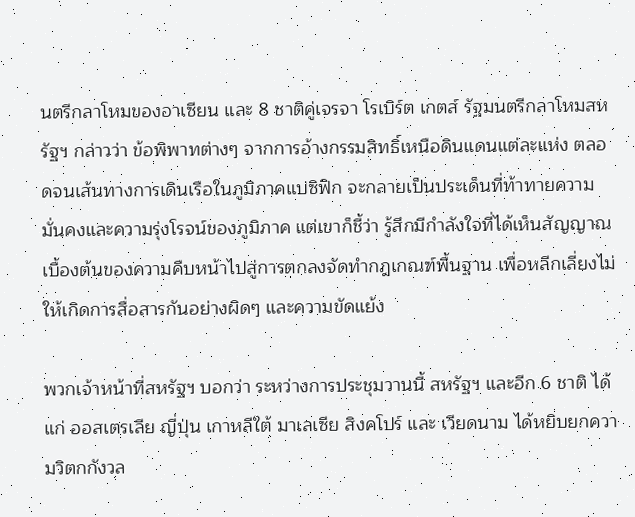นตรีกลาโหมของอาเซียน และ 8 ชาติคู่เจรจา โรเบิร์ต เกตส์ รัฐมนตรีกลาโหมสหรัฐฯ กล่าวว่า ข้อพิพาทต่างๆ จากการอ้างกรรมสิทธิ์เหนือดินแดนแต่ละแห่ง ตลอดจนเส้นทางการเดินเรือในภูมิภาคแปซิฟิก จะกลายเป็นประเด็นที่ท้าทายความมั่นคงและความรุ่งโรจน์ของภูมิภาค แต่เขาก็ชี้ว่า รู้สึกมีกำลังใจที่ได้เห็นสัญญาณเบื้องต้นของความคืบหน้าไปสู่การตกลงจัดทำกฎเกณฑ์พื้นฐาน เพื่อหลีกเลี่ยงไม่ให้เกิดการสื่อสารกันอย่างผิดๆ และความขัดแย้ง

พวกเจ้าหน้าที่สหรัฐฯ บอกว่า ระหว่างการประชุมวานนี้ สหรัฐฯ และอีก 6 ชาติ ได้แก่ ออสเตรเลีย ญี่ปุ่น เกาหลีใต้ มาเลเซีย สิงคโปร์ และ เวียดนาม ได้หยิบยกความวิตกกังวล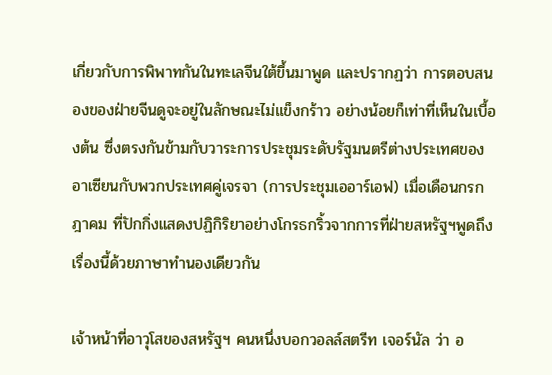เกี่ยวกับการพิพาทกันในทะเลจีนใต้ขึ้นมาพูด และปรากฏว่า การตอบสนองของฝ่ายจีนดูจะอยู่ในลักษณะไม่แข็งกร้าว อย่างน้อยก็เท่าที่เห็นในเบื้องต้น ซึ่งตรงกันข้ามกับวาระการประชุมระดับรัฐมนตรีต่างประเทศของอาเซียนกับพวกประเทศคู่เจรจา (การประชุมเออาร์เอฟ) เมื่อเดือนกรกฎาคม ที่ปักกิ่งแสดงปฏิกิริยาอย่างโกรธกริ้วจากการที่ฝ่ายสหรัฐฯพูดถึงเรื่องนี้ด้วยภาษาทำนองเดียวกัน

เจ้าหน้าที่อาวุโสของสหรัฐฯ คนหนึ่งบอกวอลล์สตรีท เจอร์นัล ว่า อ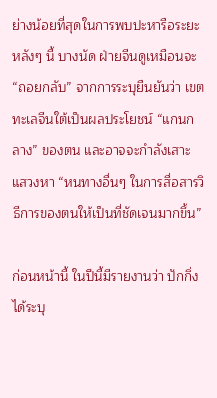ย่างน้อยที่สุดในการพบปะหารือระยะหลังๆ นี้ บางนัด ฝ่ายจีนดูเหมือนจะ “ถอยกลับ” จากการระบุยืนยันว่า เขตทะเลจีนใต้เป็นผลประโยชน์ “แกนกลาง” ของตน และอาจจะกำลังเสาะแสวงหา “หนทางอื่นๆ ในการสื่อสารวิธีการของตนให้เป็นที่ชัดเจนมากขึ้น”

ก่อนหน้านี้ ในปีนี้มีรายงานว่า ปักกิ่งได้ระบุ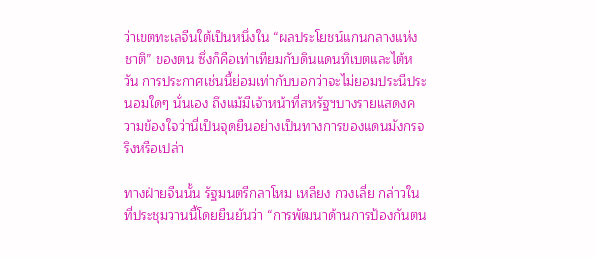ว่าเขตทะเลจีนใต้เป็นหนึ่งใน “ผลประโยชน์แกนกลางแห่งชาติ” ของตน ซึ่งก็คือเท่าเทียมกับดินแดนทิเบตและไต้หวัน การประกาศเช่นนี้ย่อมเท่ากับบอกว่าจะไม่ยอมประนีประนอมใดๆ นั่นเอง ถึงแม้มีเจ้าหน้าที่สหรัฐฯบางรายแสดงความข้องใจว่านี่เป็นจุดยืนอย่างเป็นทางการของแดนมังกรจริงหรือเปล่า

ทางฝ่ายจีนนั้น รัฐมนตรีกลาโหม เหลียง กวงเลี่ย กล่าวในที่ประชุมวานนี้โดยยืนยันว่า “การพัฒนาด้านการป้องกันตน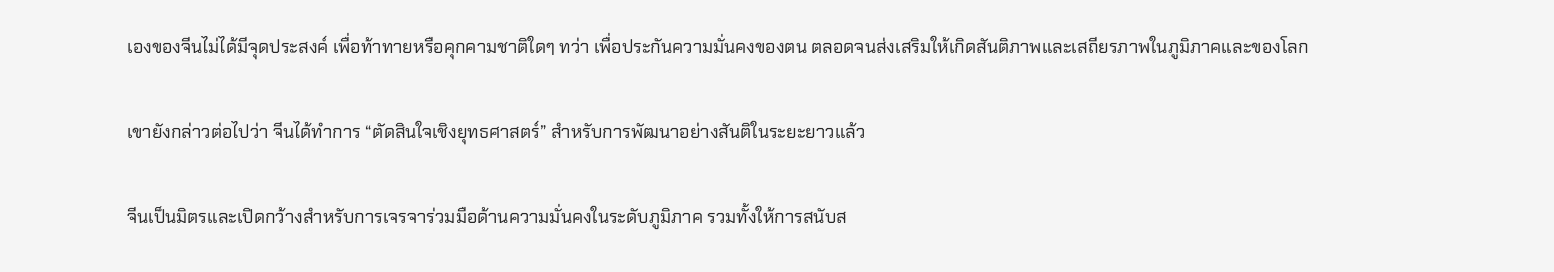เองของจีนไม่ได้มีจุดประสงค์ เพื่อท้าทายหรือคุกคามชาติใดๆ ทว่า เพื่อประกันความมั่นคงของตน ตลอดจนส่งเสริมให้เกิดสันติภาพและเสถียรภาพในภูมิภาคและของโลก

เขายังกล่าวต่อไปว่า จีนได้ทำการ “ตัดสินใจเชิงยุทธศาสตร์” สำหรับการพัฒนาอย่างสันติในระยะยาวแล้ว

จีนเป็นมิตรและเปิดกว้างสำหรับการเจรจาร่วมมือด้านความมั่นคงในระดับภูมิภาค รวมทั้งให้การสนับส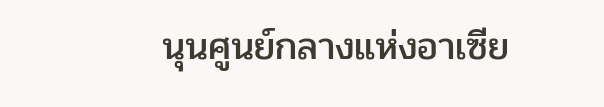นุนศูนย์กลางแห่งอาเซีย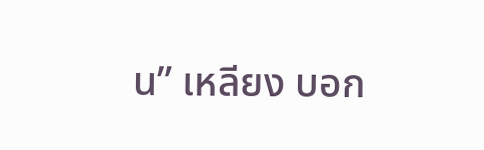น” เหลียง บอก